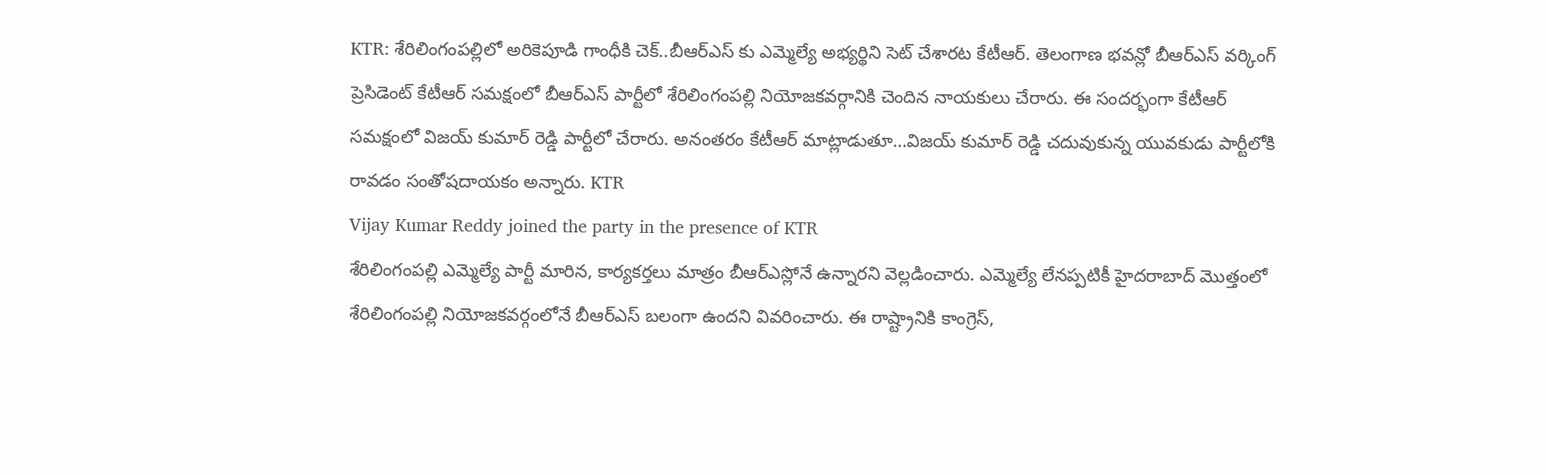KTR: శేరిలింగంపల్లిలో అరికెపూడి గాంధీకి చెక్..బీఆర్ఎస్ కు ఎమ్మెల్యే అభ్యర్థిని సెట్ చేశారట కేటీఆర్. తెలంగాణ భవన్లో బీఆర్ఎస్ వర్కింగ్ ప్రెసిడెంట్ కేటీఆర్ సమక్షంలో బీఆర్ఎస్ పార్టీలో శేరిలింగంపల్లి నియోజకవర్గానికి చెందిన నాయకులు చేరారు. ఈ సందర్భంగా కేటీఆర్ సమక్షంలో విజయ్ కుమార్ రెడ్డి పార్టీలో చేరారు. అనంతరం కేటీఆర్ మాట్లాడుతూ…విజయ్ కుమార్ రెడ్డి చదువుకున్న యువకుడు పార్టీలోకి రావడం సంతోషదాయకం అన్నారు. KTR
Vijay Kumar Reddy joined the party in the presence of KTR
శేరిలింగంపల్లి ఎమ్మెల్యే పార్టీ మారిన, కార్యకర్తలు మాత్రం బీఆర్ఎస్లోనే ఉన్నారని వెల్లడించారు. ఎమ్మెల్యే లేనప్పటికీ హైదరాబాద్ మొత్తంలో శేరిలింగంపల్లి నియోజకవర్గంలోనే బీఆర్ఎస్ బలంగా ఉందని వివరించారు. ఈ రాష్ట్రానికి కాంగ్రెస్,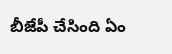బీజేపీ చేసింది ఏం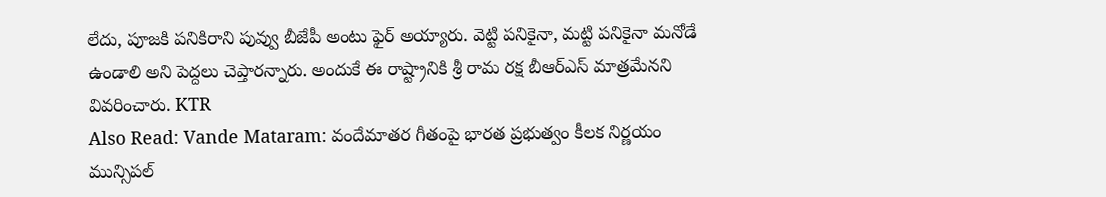లేదు, పూజకి పనికిరాని పువ్వు బీజేపీ అంటు ఫైర్ అయ్యారు. వెట్టి పనికైనా, మట్టి పనికైనా మనోడే ఉండాలి అని పెద్దలు చెప్తారన్నారు. అందుకే ఈ రాష్ట్రానికి శ్రీ రామ రక్ష బీఆర్ఎస్ మాత్రమేనని వివరించారు. KTR
Also Read: Vande Mataram: వందేమాతర గీతంపై భారత ప్రభుత్వం కీలక నిర్ణయం
మున్సిపల్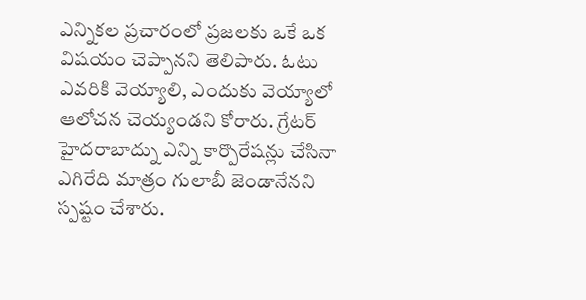ఎన్నికల ప్రచారంలో ప్రజలకు ఒకే ఒక విషయం చెప్పానని తెలిపారు. ఓటు ఎవరికి వెయ్యాలి, ఎందుకు వెయ్యాలో ఆలోచన చెయ్యండని కోరారు. గ్రేటర్ హైదరాబాద్ను ఎన్ని కార్పొరేషన్లు చేసినా ఎగిరేది మాత్రం గులాబీ జెండానేనని స్పష్టం చేశారు.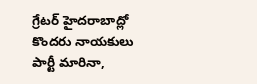గ్రేటర్ హైదరాబాద్లో కొందరు నాయకులు పార్టీ మారినా,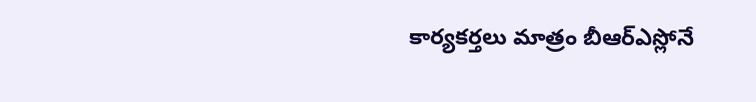కార్యకర్తలు మాత్రం బీఆర్ఎస్లోనే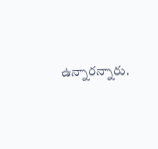ఉన్నారన్నారు.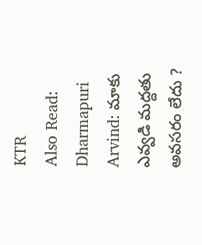KTR
Also Read: Dharmapuri Arvind: మాకు ఎవ్వడి మద్దతు అవసరం లేదు ?